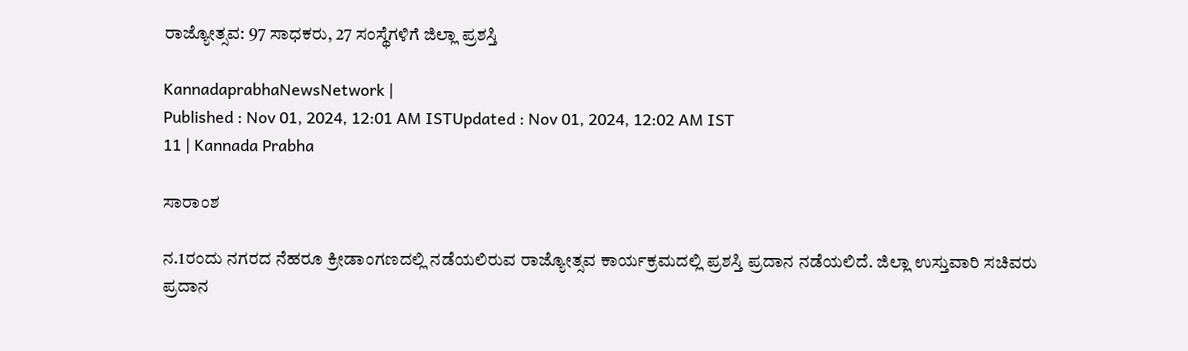ರಾಜ್ಯೋತ್ಸವ: 97 ಸಾಧಕರು, 27 ಸಂಸ್ಥೆಗಳಿಗೆ ಜಿಲ್ಲಾ ಪ್ರಶಸ್ತಿ

KannadaprabhaNewsNetwork |
Published : Nov 01, 2024, 12:01 AM ISTUpdated : Nov 01, 2024, 12:02 AM IST
11 | Kannada Prabha

ಸಾರಾಂಶ

ನ.1ರಂದು ನಗರದ ನೆಹರೂ ಕ್ರೀಡಾಂಗಣದಲ್ಲಿ ನಡೆಯಲಿರುವ ರಾಜ್ಯೋತ್ಸವ ಕಾರ್ಯಕ್ರಮದಲ್ಲಿ ಪ್ರಶಸ್ತಿ ಪ್ರದಾನ ನಡೆಯಲಿದೆ. ಜಿಲ್ಲಾ ಉಸ್ತುವಾರಿ ಸಚಿವರು ಪ್ರದಾನ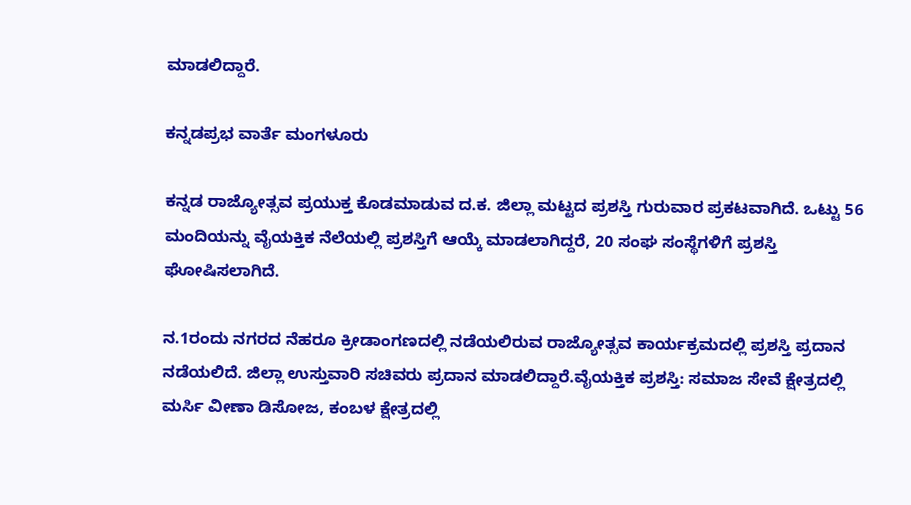ಮಾಡಲಿದ್ದಾರೆ.

ಕನ್ನಡಪ್ರಭ ವಾರ್ತೆ ಮಂಗಳೂರು

ಕನ್ನಡ ರಾಜ್ಯೋತ್ಸವ ಪ್ರಯುಕ್ತ ಕೊಡಮಾಡುವ ದ.ಕ. ಜಿಲ್ಲಾ ಮಟ್ಟದ ಪ್ರಶಸ್ತಿ ಗುರುವಾರ ಪ್ರಕಟವಾಗಿದೆ. ಒಟ್ಟು 56 ಮಂದಿಯನ್ನು ವೈಯಕ್ತಿಕ ನೆಲೆಯಲ್ಲಿ ಪ್ರಶಸ್ತಿಗೆ ಆಯ್ಕೆ ಮಾಡಲಾಗಿದ್ದರೆ, 20 ಸಂಘ ಸಂಸ್ಥೆಗಳಿಗೆ ಪ್ರಶಸ್ತಿ ಘೋಷಿಸಲಾಗಿದೆ.

ನ.1ರಂದು ನಗರದ ನೆಹರೂ ಕ್ರೀಡಾಂಗಣದಲ್ಲಿ ನಡೆಯಲಿರುವ ರಾಜ್ಯೋತ್ಸವ ಕಾರ್ಯಕ್ರಮದಲ್ಲಿ ಪ್ರಶಸ್ತಿ ಪ್ರದಾನ ನಡೆಯಲಿದೆ. ಜಿಲ್ಲಾ ಉಸ್ತುವಾರಿ ಸಚಿವರು ಪ್ರದಾನ ಮಾಡಲಿದ್ದಾರೆ.ವೈಯಕ್ತಿಕ ಪ್ರಶಸ್ತಿ: ಸಮಾಜ ಸೇವೆ ಕ್ಷೇತ್ರದಲ್ಲಿ ಮರ್ಸಿ ವೀಣಾ ಡಿಸೋಜ, ಕಂಬಳ ಕ್ಷೇತ್ರದಲ್ಲಿ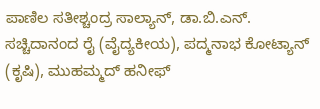ಪಾಣಿಲ ಸತೀಶ್ಚಂದ್ರ ಸಾಲ್ಯಾನ್‌, ಡಾ.ಬಿ.ಎನ್‌. ಸಚ್ಚಿದಾನಂದ ರೈ (ವೈದ್ಯಕೀಯ), ಪದ್ಮನಾಭ ಕೋಟ್ಯಾನ್‌ (ಕೃಷಿ), ಮುಹಮ್ಮದ್‌ ಹನೀಫ್‌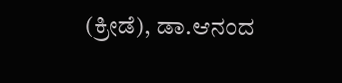(ಕ್ರೀಡೆ), ಡಾ.ಆನಂದ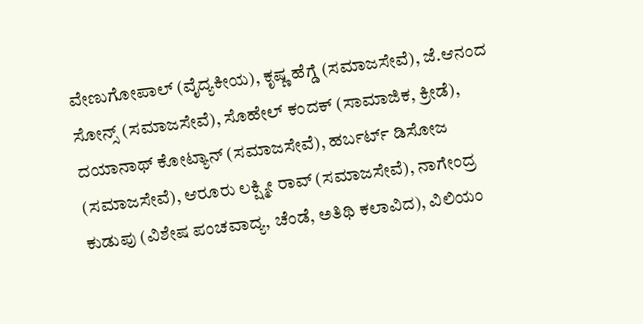ವೇಣುಗೋಪಾಲ್‌ (ವೈದ್ಯಕೀಯ), ಕೃಷ್ಣ ಹೆಗ್ಡೆ (ಸಮಾಜಸೇವೆ), ಜೆ.ಆನಂದ ಸೋನ್ಸ್‌ (ಸಮಾಜಸೇವೆ), ಸೊಹೇಲ್‌ ಕಂದಕ್‌ (ಸಾಮಾಜಿಕ, ಕ್ರೀಡೆ), ದಯಾನಾಥ್‌ ಕೋಟ್ಯಾನ್‌ (ಸಮಾಜಸೇವೆ), ಹರ್ಬರ್ಟ್‌ ಡಿಸೋಜ (ಸಮಾಜಸೇವೆ), ಆರೂರು ಲಕ್ಷ್ಮೀ ರಾವ್‌ (ಸಮಾಜಸೇವೆ), ನಾಗೇಂದ್ರ ಕುಡುಪು (ವಿಶೇಷ ಪಂಚವಾದ್ಯ, ಚೆಂಡೆ, ಅತಿಥಿ ಕಲಾವಿದ), ವಿಲಿಯಂ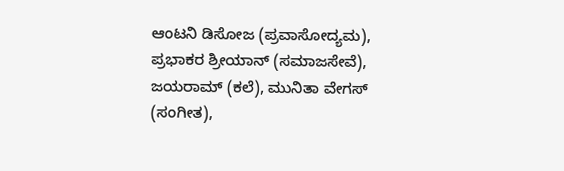ಆಂಟನಿ ಡಿಸೋಜ (ಪ್ರವಾಸೋದ್ಯಮ), ಪ್ರಭಾಕರ ಶ್ರೀಯಾನ್‌ (ಸಮಾಜಸೇವೆ), ಜಯರಾಮ್‌ (ಕಲೆ), ಮುನಿತಾ ವೇಗಸ್‌ (ಸಂಗೀತ),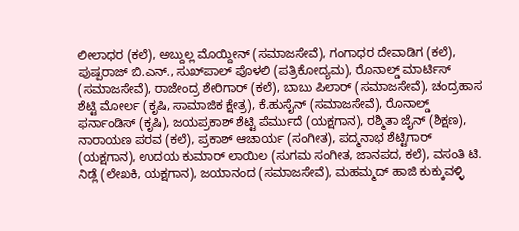ಲೀಲಾಧರ (ಕಲೆ), ಅಬ್ದುಲ್ಲ ಮೊಯ್ದೀನ್‌ (ಸಮಾಜಸೇವೆ), ಗಂಗಾಧರ ದೇವಾಡಿಗ (ಕಲೆ), ಪುಷ್ಪರಾಜ್‌ ಬಿ.ಎನ್‌., ಸುಖ್‌ಪಾಲ್‌ ಪೊಳಲಿ (ಪತ್ರಿಕೋದ್ಯಮ), ರೊನಾಲ್ಡ್‌ ಮಾರ್ಟಿಸ್‌ (ಸಮಾಜಸೇವೆ), ರಾಜೇಂದ್ರ ಶೇರಿಗಾರ್‌ (ಕಲೆ), ಬಾಬು ಪಿಲಾರ್‌ (ಸಮಾಜಸೇವೆ), ಚಂದ್ರಹಾಸ ಶೆಟ್ಟಿ ಮೋರ್ಲ (ಕೃಷಿ, ಸಾಮಾಜಿಕ ಕ್ಷೇತ್ರ), ಕೆ.ಹುಸೈನ್‌ (ಸಮಾಜಸೇವೆ), ರೊನಾಲ್ಡ್‌ ಫರ್ನಾಂಡಿಸ್‌ (ಕೃಷಿ), ಜಯಪ್ರಕಾಶ್‌ ಶೆಟ್ಟಿ ಪೆರ್ಮುದೆ (ಯಕ್ಷಗಾನ), ರಶ್ಮಿತಾ ಜೈನ್‌ (ಶಿಕ್ಷಣ), ನಾರಾಯಣ ಪರವ (ಕಲೆ), ಪ್ರಕಾಶ್‌ ಆಚಾರ್ಯ (ಸಂಗೀತ), ಪದ್ಮನಾಭ ಶೆಟ್ಟಿಗಾರ್‌ (ಯಕ್ಷಗಾನ), ಉದಯ ಕುಮಾರ್‌ ಲಾಯಿಲ (ಸುಗಮ ಸಂಗೀತ, ಜಾನಪದ, ಕಲೆ), ವಸಂತಿ ಟಿ. ನಿಡ್ಲೆ (ಲೇಖಕಿ, ಯಕ್ಷಗಾನ), ಜಯಾನಂದ (ಸಮಾಜಸೇವೆ), ಮಹಮ್ಮದ್‌ ಹಾಜಿ ಕುಕ್ಕುವಳ್ಳಿ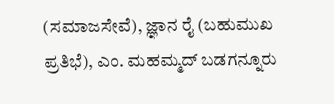(ಸಮಾಜಸೇವೆ), ಜ್ಞಾನ ರೈ (ಬಹುಮುಖ ಪ್ರತಿಭೆ), ಎಂ. ಮಹಮ್ಮದ್‌ ಬಡಗನ್ನೂರು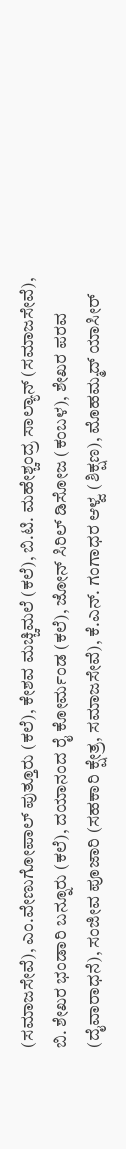(ಸಮಾಜಸೇವೆ), ಎಂ.ವೇಣುಗೋಪಾಲ್‌ ಪುತ್ತೂರು (ಕಲೆ), ಕೇಶವ ಮಚ್ಚಿಮಲೆ (ಕಲೆ), ಬಿ.ಟಿ. ಮಹೇಶ್ಚಂದ್ರ ಸಾಲ್ಯಾನ್‌ (ಸಮಾಜಸೇವೆ), ಬಿ. ಶೇಖರ ಭಂಡಾರಿ ಬನ್ನೂರು (ಕಲೆ), ದಯಾನಂದ ರೈ ಕೋರ್ಮಂಡ (ಕಲೆ), ಜೋನ್‌ ಸಿರಿಲ್‌ ಡಿಸೋಜ (ಕಂಬಳ), ಶೇಖರ ಪರವ (ದೈವಾರಾಧನೆ), ಸಂಜೀವ ಪೂಜಾರಿ (ಸಹಕಾರಿ ಕ್ಷೇತ್ರ, ಸಮಾಜಸೇವೆ), ಕೆ.ಎನ್‌. ಗಂಗಾಧರ ಆಳ್ವ (ಶಿಕ್ಷಣ), ಮೊಹಮ್ಮದ್‌ ಯಾಸೀರ್‌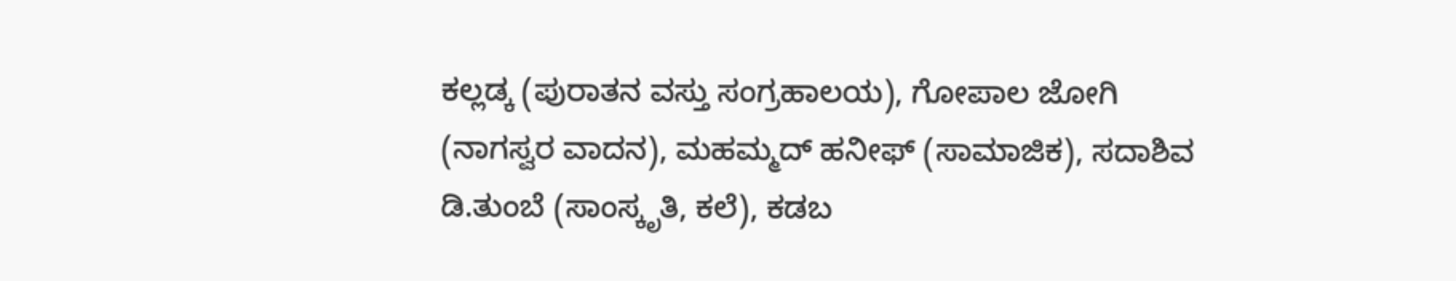ಕಲ್ಲಡ್ಕ (ಪುರಾತನ ವಸ್ತು ಸಂಗ್ರಹಾಲಯ), ಗೋಪಾಲ ಜೋಗಿ (ನಾಗಸ್ವರ ವಾದನ), ಮಹಮ್ಮದ್‌ ಹನೀಫ್‌ (ಸಾಮಾಜಿಕ), ಸದಾಶಿವ ಡಿ.ತುಂಬೆ (ಸಾಂಸ್ಕೃತಿ, ಕಲೆ), ಕಡಬ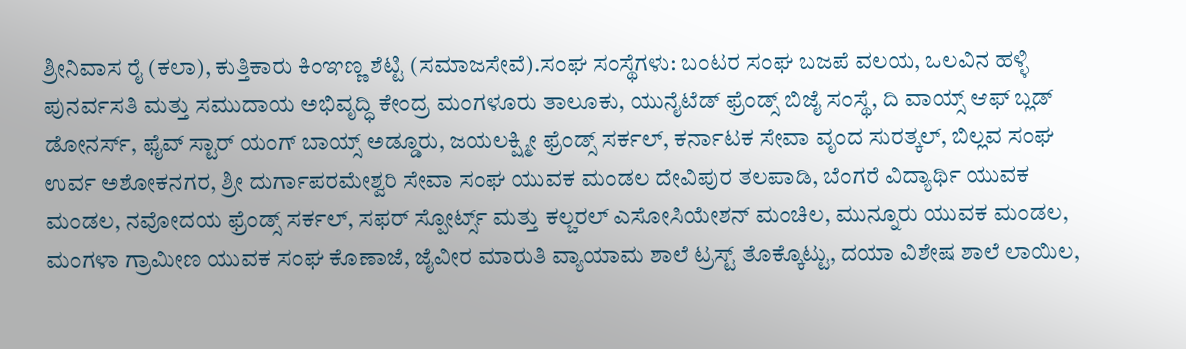ಶ್ರೀನಿವಾಸ ರೈ (ಕಲಾ), ಕುತ್ತಿಕಾರು ಕಿಂಞಣ್ಣ ಶೆಟ್ಟಿ (ಸಮಾಜಸೇವೆ).ಸಂಘ ಸಂಸ್ಥೆಗಳು: ಬಂಟರ ಸಂಘ ಬಜಪೆ ವಲಯ, ಒಲವಿನ ಹಳ್ಳಿ ಪುನರ್ವಸತಿ ಮತ್ತು ಸಮುದಾಯ ಅಭಿವೃದ್ಧಿ ಕೇಂದ್ರ ಮಂಗಳೂರು ತಾಲೂಕು, ಯುನೈಟೆಡ್‌ ಫ್ರೆಂಡ್ಸ್‌ ಬಿಜೈ ಸಂಸ್ಥೆ, ದಿ ವಾಯ್ಸ್‌ ಆಫ್‌ ಬ್ಲಡ್‌ ಡೋನರ್ಸ್‌, ಫೈವ್‌ ಸ್ಟಾರ್‌ ಯಂಗ್‌ ಬಾಯ್ಸ್‌ ಅಡ್ಡೂರು, ಜಯಲಕ್ಷ್ಮೀ ಫ್ರೆಂಡ್ಸ್‌ ಸರ್ಕಲ್‌, ಕರ್ನಾಟಕ ಸೇವಾ ವೃಂದ ಸುರತ್ಕಲ್‌, ಬಿಲ್ಲವ ಸಂಘ ಉರ್ವ ಅಶೋಕನಗರ, ಶ್ರೀ ದುರ್ಗಾಪರಮೇಶ್ವರಿ ಸೇವಾ ಸಂಘ ಯುವಕ ಮಂಡಲ ದೇವಿಪುರ ತಲಪಾಡಿ, ಬೆಂಗರೆ ವಿದ್ಯಾರ್ಥಿ ಯುವಕ ಮಂಡಲ, ನವೋದಯ ಫ್ರೆಂಡ್ಸ್‌ ಸರ್ಕಲ್‌, ಸಫರ್‌ ಸ್ಪೋರ್ಟ್ಸ್‌ ಮತ್ತು ಕಲ್ಚರಲ್‌ ಎಸೋಸಿಯೇಶನ್‌ ಮಂಚಿಲ, ಮುನ್ನೂರು ಯುವಕ ಮಂಡಲ, ಮಂಗಳಾ ಗ್ರಾಮೀಣ ಯುವಕ ಸಂಘ ಕೊಣಾಜೆ, ಜೈವೀರ ಮಾರುತಿ ವ್ಯಾಯಾಮ ಶಾಲೆ ಟ್ರಸ್ಟ್ ತೊಕ್ಕೊಟ್ಟು, ದಯಾ ವಿಶೇಷ ಶಾಲೆ ಲಾಯಿಲ,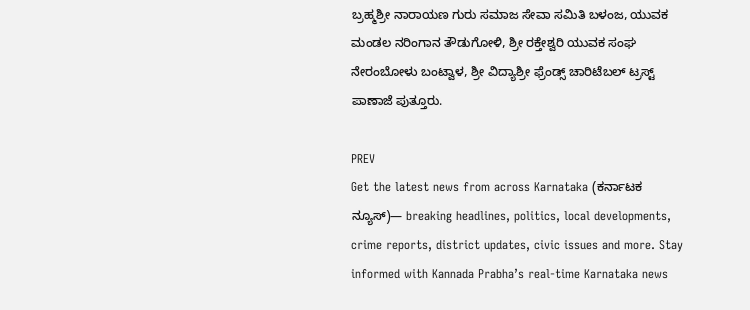ಬ್ರಹ್ಮಶ್ರೀ ನಾರಾಯಣ ಗುರು ಸಮಾಜ ಸೇವಾ ಸಮಿತಿ ಬಳಂಜ, ಯುವಕ ಮಂಡಲ ನರಿಂಗಾನ ತೌಡುಗೋಳಿ, ಶ್ರೀ ರಕ್ತೇಶ್ವರಿ ಯುವಕ ಸಂಘ ನೇರಂಬೋಳು ಬಂಟ್ವಾಳ, ಶ್ರೀ ವಿದ್ಯಾಶ್ರೀ ಫ್ರೆಂಡ್ಸ್‌ ಚಾರಿಟೆಬಲ್‌ ಟ್ರಸ್ಟ್‌ ಪಾಣಾಜೆ ಪುತ್ತೂರು.

PREV
Get the latest news from across Karnataka (ಕರ್ನಾಟಕ ನ್ಯೂಸ್)— breaking headlines, politics, local developments, crime reports, district updates, civic issues and more. Stay informed with Kannada Prabha’s real‑time Karnataka news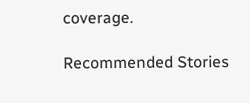coverage.

Recommended Stories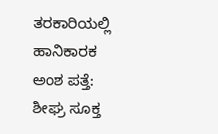ತರಕಾರಿಯಲ್ಲಿ ಹಾನಿಕಾರಕ ಅಂಶ ಪತ್ತೆ: ಶೀಘ್ರ ಸೂಕ್ತ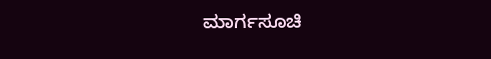ಮಾರ್ಗಸೂಚಿ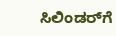ಸಿಲಿಂಡರ್‌ಗೆ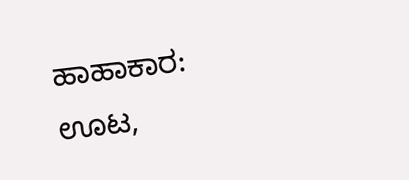ಹಾಹಾಕಾರ: ಊಟ,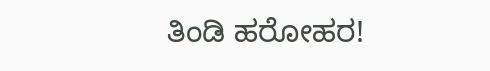ತಿಂಡಿ ಹರೋಹರ!